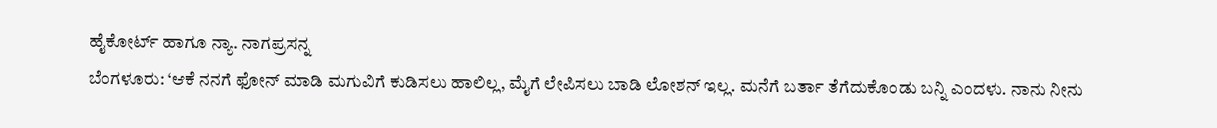ಹೈಕೋರ್ಟ್ ಹಾಗೂ ನ್ಯಾ. ನಾಗಪ್ರಸನ್ನ
ಬೆಂಗಳೂರು: ‘ಆಕೆ ನನಗೆ ಫೋನ್ ಮಾಡಿ ಮಗುವಿಗೆ ಕುಡಿಸಲು ಹಾಲಿಲ್ಲ, ಮೈಗೆ ಲೇಪಿಸಲು ಬಾಡಿ ಲೋಶನ್ ಇಲ್ಲ. ಮನೆಗೆ ಬರ್ತಾ ತೆಗೆದುಕೊಂಡು ಬನ್ನಿ ಎಂದಳು. ನಾನು ನೀನು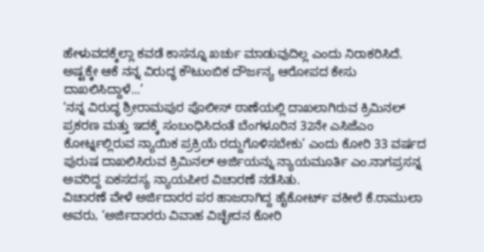ಹೇಳುವದಕ್ಕೆಲ್ಲಾ ಕವಡೆ ಕಾಸನ್ನೂ ಖರ್ಚು ಮಾಡುವುದಿಲ್ಲ ಎಂದು ನಿರಾಕರಿಸಿದೆ. ಅಷ್ಟಕ್ಕೇ ಆಕೆ ನನ್ನ ವಿರುದ್ಧ ಕೌಟುಂಬಿಕ ದೌರ್ಜನ್ಯ ಆರೋಪದ ಕೇಸು ದಾಖಲಿಸಿದ್ದಾಳೆ...’
‘ನನ್ನ ವಿರುದ್ಧ ಶ್ರೀರಾಮಪುರ ಪೊಲೀಸ್ ಠಾಣೆಯಲ್ಲಿ ದಾಖಲಾಗಿರುವ ಕ್ರಿಮಿನಲ್ ಪ್ರಕರಣ ಮತ್ತು ಇದಕ್ಕೆ ಸಂಬಂಧಿಸಿದಂತೆ ಬೆಂಗಳೂರಿನ 32ನೇ ಎಸಿಜೆಎಂ ಕೋರ್ಟ್ನಲ್ಲಿರುವ ನ್ಯಾಯಿಕ ಪ್ರಕ್ರಿಯೆ ರದ್ದುಗೊಳಿಸಬೇಕು’ ಎಂದು ಕೋರಿ 33 ವರ್ಷದ ಪುರುಷ ದಾಖಲಿಸಿರುವ ಕ್ರಿಮಿನಲ್ ಅರ್ಜಿಯನ್ನು ನ್ಯಾಯಮೂರ್ತಿ ಎಂ.ನಾಗಪ್ರಸನ್ನ ಅವರಿದ್ದ ಏಕಸದಸ್ಯ ನ್ಯಾಯಪೀಠ ವಿಚಾರಣೆ ನಡೆಸಿತು.
ವಿಚಾರಣೆ ವೇಳೆ ಅರ್ಜಿದಾರರ ಪರ ಹಾಜರಾಗಿದ್ದ ಹೈಕೋರ್ಟ್ ವಕೀಲೆ ಕೆ.ರಾಮುಲಾ ಅವರು, ‘ಅರ್ಜಿದಾರರು ವಿವಾಹ ವಿಚ್ಛೇದನ ಕೋರಿ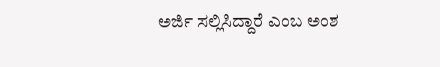ಅರ್ಜಿ ಸಲ್ಲಿಸಿದ್ದಾರೆ ಎಂಬ ಅಂಶ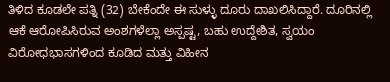ತಿಳಿದ ಕೂಡಲೇ ಪತ್ನಿ (32) ಬೇಕೆಂದೇ ಈ ಸುಳ್ಳು ದೂರು ದಾಖಲಿಸಿದ್ದಾರೆ. ದೂರಿನಲ್ಲಿ ಆಕೆ ಆರೋಪಿಸಿರುವ ಅಂಶಗಳೆಲ್ಲಾ ಅಸ್ಪಷ್ಟ, ಬಹು ಉದ್ದೇಶಿತ, ಸ್ವಯಂ ವಿರೋಧಭಾಸಗಳಿಂದ ಕೂಡಿದ ಮತ್ತು ವಿಹೀನ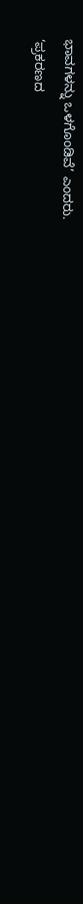ಭಾವಗಳನ್ನು ಒಳಗೊಂಡಿವೆ’ ಎಂದರು.
‘ಪ್ರಕರಣದ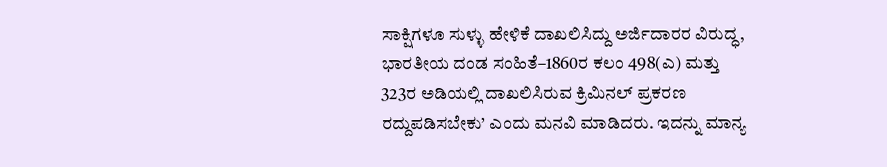ಸಾಕ್ಷಿಗಳೂ ಸುಳ್ಳು ಹೇಳಿಕೆ ದಾಖಲಿಸಿದ್ದು ಅರ್ಜಿದಾರರ ವಿರುದ್ಧ, ಭಾರತೀಯ ದಂಡ ಸಂಹಿತೆ–1860ರ ಕಲಂ 498(ಎ) ಮತ್ತು 323ರ ಅಡಿಯಲ್ಲಿ ದಾಖಲಿಸಿರುವ ಕ್ರಿಮಿನಲ್ ಪ್ರಕರಣ ರದ್ದುಪಡಿಸಬೇಕು’ ಎಂದು ಮನವಿ ಮಾಡಿದರು. ಇದನ್ನು ಮಾನ್ಯ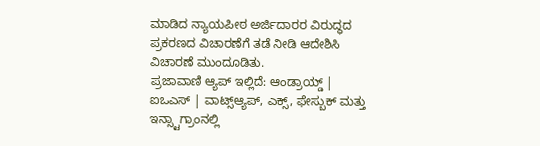ಮಾಡಿದ ನ್ಯಾಯಪೀಠ ಅರ್ಜಿದಾರರ ವಿರುದ್ಧದ ಪ್ರಕರಣದ ವಿಚಾರಣೆಗೆ ತಡೆ ನೀಡಿ ಆದೇಶಿಸಿ ವಿಚಾರಣೆ ಮುಂದೂಡಿತು.
ಪ್ರಜಾವಾಣಿ ಆ್ಯಪ್ ಇಲ್ಲಿದೆ: ಆಂಡ್ರಾಯ್ಡ್ | ಐಒಎಸ್ | ವಾಟ್ಸ್ಆ್ಯಪ್, ಎಕ್ಸ್, ಫೇಸ್ಬುಕ್ ಮತ್ತು ಇನ್ಸ್ಟಾಗ್ರಾಂನಲ್ಲಿ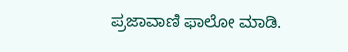ಪ್ರಜಾವಾಣಿ ಫಾಲೋ ಮಾಡಿ.